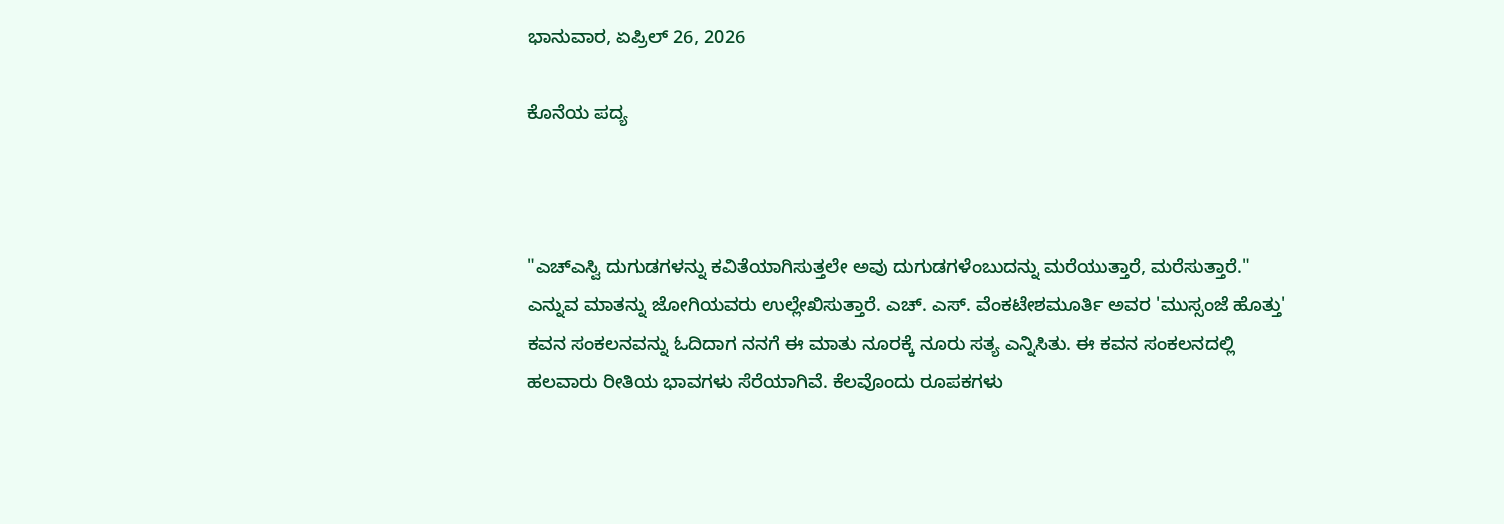ಭಾನುವಾರ, ಏಪ್ರಿಲ್ 26, 2026

ಕೊನೆಯ ಪದ್ಯ



"ಎಚ್ಎಸ್ವಿ ದುಗುಡಗಳನ್ನು ಕವಿತೆಯಾಗಿಸುತ್ತಲೇ ಅವು ದುಗುಡಗಳೆಂಬುದನ್ನು ಮರೆಯುತ್ತಾರೆ, ಮರೆಸುತ್ತಾರೆ." ಎನ್ನುವ ಮಾತನ್ನು ಜೋಗಿಯವರು ಉಲ್ಲೇಖಿಸುತ್ತಾರೆ. ಎಚ್. ಎಸ್. ವೆಂಕಟೇಶಮೂರ್ತಿ ಅವರ 'ಮುಸ್ಸಂಜೆ ಹೊತ್ತು' ಕವನ ಸಂಕಲನವನ್ನು ಓದಿದಾಗ ನನಗೆ ಈ ಮಾತು ನೂರಕ್ಕೆ ನೂರು ಸತ್ಯ ಎನ್ನಿಸಿತು. ಈ ಕವನ ಸಂಕಲನದಲ್ಲಿ ಹಲವಾರು ರೀತಿಯ ಭಾವಗಳು ಸೆರೆಯಾಗಿವೆ. ಕೆಲವೊಂದು ರೂಪಕಗಳು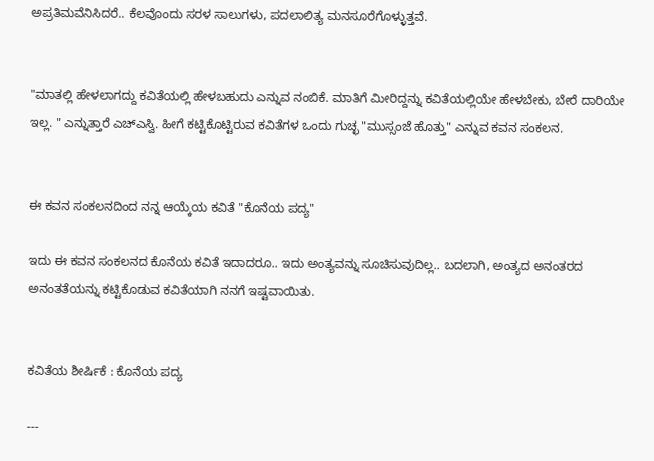ಅಪ್ರತಿಮವೆನಿಸಿದರೆ.. ಕೆಲವೊಂದು ಸರಳ ಸಾಲುಗಳು, ಪದಲಾಲಿತ್ಯ ಮನಸೂರೆಗೊಳ್ಳುತ್ತವೆ.


"ಮಾತಲ್ಲಿ ಹೇಳಲಾಗದ್ದು ಕವಿತೆಯಲ್ಲಿ ಹೇಳಬಹುದು ಎನ್ನುವ ನಂಬಿಕೆ. ಮಾತಿಗೆ ಮೀರಿದ್ದನ್ನು ಕವಿತೆಯಲ್ಲಿಯೇ ಹೇಳಬೇಕು, ಬೇರೆ ದಾರಿಯೇ ಇಲ್ಲ. " ಎನ್ನುತ್ತಾರೆ ಎಚ್ಎಸ್ವಿ. ಹೀಗೆ ಕಟ್ಟಿಕೊಟ್ಟಿರುವ ಕವಿತೆಗಳ ಒಂದು ಗುಚ್ಛ "ಮುಸ್ಸಂಜೆ ಹೊತ್ತು" ಎನ್ನುವ ಕವನ ಸಂಕಲನ.


ಈ ಕವನ ಸಂಕಲನದಿಂದ ನನ್ನ ಆಯ್ಕೆಯ ಕವಿತೆ "ಕೊನೆಯ ಪದ್ಯ"

ಇದು ಈ ಕವನ ಸಂಕಲನದ ಕೊನೆಯ ಕವಿತೆ ಇದಾದರೂ.. ಇದು ಅಂತ್ಯವನ್ನು ಸೂಚಿಸುವುದಿಲ್ಲ.. ಬದಲಾಗಿ, ಅಂತ್ಯದ ಅನಂತರದ ಅನಂತತೆಯನ್ನು ಕಟ್ಟಿಕೊಡುವ ಕವಿತೆಯಾಗಿ ನನಗೆ ಇಷ್ಟವಾಯಿತು.


ಕವಿತೆಯ ಶೀರ್ಷಿಕೆ : ಕೊನೆಯ ಪದ್ಯ

---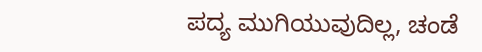ಪದ್ಯ ಮುಗಿಯುವುದಿಲ್ಲ, ಚಂಡೆ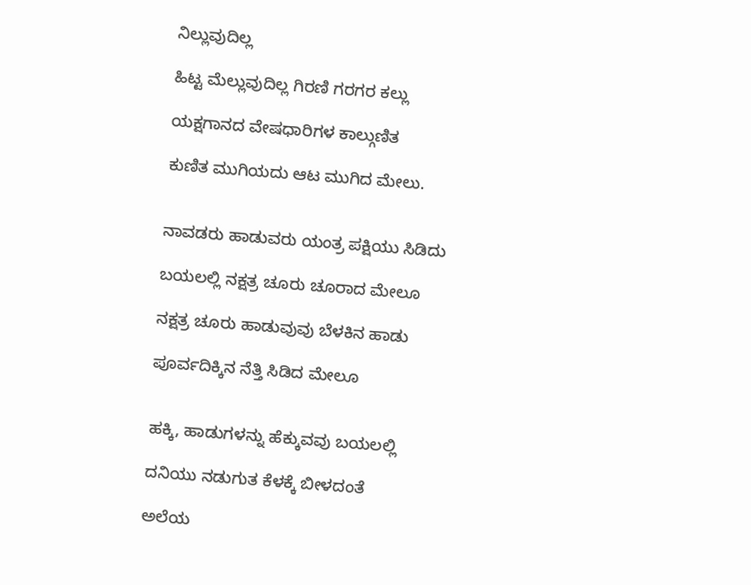ನಿಲ್ಲುವುದಿಲ್ಲ

ಹಿಟ್ಟ ಮೆಲ್ಲುವುದಿಲ್ಲ ಗಿರಣಿ ಗರಗರ ಕಲ್ಲು

ಯಕ್ಷಗಾನದ ವೇಷಧಾರಿಗಳ ಕಾಲ್ಗುಣಿತ

ಕುಣಿತ ಮುಗಿಯದು ಆಟ ಮುಗಿದ ಮೇಲು.


ನಾವಡರು ಹಾಡುವರು ಯಂತ್ರ ಪಕ್ಷಿಯು ಸಿಡಿದು

ಬಯಲಲ್ಲಿ ನಕ್ಷತ್ರ ಚೂರು ಚೂರಾದ ಮೇಲೂ

ನಕ್ಷತ್ರ ಚೂರು ಹಾಡುವುವು ಬೆಳಕಿನ ಹಾಡು

ಪೂರ್ವದಿಕ್ಕಿನ ನೆತ್ತಿ ಸಿಡಿದ ಮೇಲೂ


ಹಕ್ಕಿ, ಹಾಡುಗಳನ್ನು ಹೆಕ್ಕುವವು ಬಯಲಲ್ಲಿ

ದನಿಯು ನಡುಗುತ ಕೆಳಕ್ಕೆ ಬೀಳದಂತೆ

ಅಲೆಯ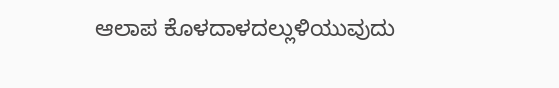ಆಲಾಪ ಕೊಳದಾಳದಲ್ಲುಳಿಯುವುದು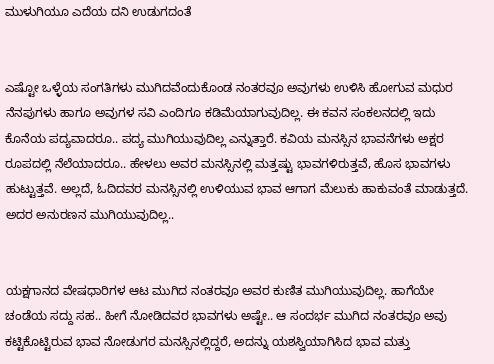ಮುಳುಗಿಯೂ ಎದೆಯ ದನಿ ಉಡುಗದಂತೆ


ಎಷ್ಟೋ ಒಳ್ಳೆಯ ಸಂಗತಿಗಳು ಮುಗಿದವೆಂದುಕೊಂಡ ನಂತರವೂ ಅವುಗಳು ಉಳಿಸಿ ಹೋಗುವ ಮಧುರ ನೆನಪುಗಳು ಹಾಗೂ ಅವುಗಳ ಸವಿ ಎಂದಿಗೂ ಕಡಿಮೆಯಾಗುವುದಿಲ್ಲ. ಈ ಕವನ ಸಂಕಲನದಲ್ಲಿ ಇದು ಕೊನೆಯ ಪದ್ಯವಾದರೂ.. ಪದ್ಯ ಮುಗಿಯುವುದಿಲ್ಲ ಎನ್ನುತ್ತಾರೆ. ಕವಿಯ ಮನಸ್ಸಿನ ಭಾವನೆಗಳು ಅಕ್ಷರ ರೂಪದಲ್ಲಿ ನೆಲೆಯಾದರೂ.. ಹೇಳಲು ಅವರ ಮನಸ್ಸಿನಲ್ಲಿ ಮತ್ತಷ್ಟು ಭಾವಗಳಿರುತ್ತವೆ, ಹೊಸ ಭಾವಗಳು ಹುಟ್ಟುತ್ತವೆ. ಅಲ್ಲದೆ, ಓದಿದವರ ಮನಸ್ಸಿನಲ್ಲಿ ಉಳಿಯುವ ಭಾವ ಆಗಾಗ ಮೆಲುಕು ಹಾಕುವಂತೆ ಮಾಡುತ್ತದೆ. ಅದರ ಅನುರಣನ ಮುಗಿಯುವುದಿಲ್ಲ..


ಯಕ್ಷಗಾನದ ವೇಷಧಾರಿಗಳ ಆಟ ಮುಗಿದ ನಂತರವೂ ಅವರ ಕುಣಿತ ಮುಗಿಯುವುದಿಲ್ಲ. ಹಾಗೆಯೇ ಚಂಡೆಯ ಸದ್ದು ಸಹ.. ಹೀಗೆ ನೋಡಿದವರ ಭಾವಗಳು ಅಷ್ಟೇ.. ಆ ಸಂದರ್ಭ ಮುಗಿದ ನಂತರವೂ ಅವು ಕಟ್ಟಿಕೊಟ್ಟಿರುವ ಭಾವ ನೋಡುಗರ ಮನಸ್ಸಿನಲ್ಲಿದ್ದರೆ, ಅದನ್ನು ಯಶಸ್ವಿಯಾಗಿಸಿದ ಭಾವ ಮತ್ತು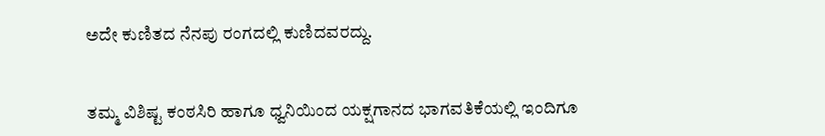ಅದೇ ಕುಣಿತದ ನೆನಪು ರಂಗದಲ್ಲಿ ಕುಣಿದವರದ್ದು.


ತಮ್ಮ ವಿಶಿಷ್ಟ ಕಂಠಸಿರಿ ಹಾಗೂ ಧ್ವನಿಯಿಂದ ಯಕ್ಷಗಾನದ ಭಾಗವತಿಕೆಯಲ್ಲಿ ಇಂದಿಗೂ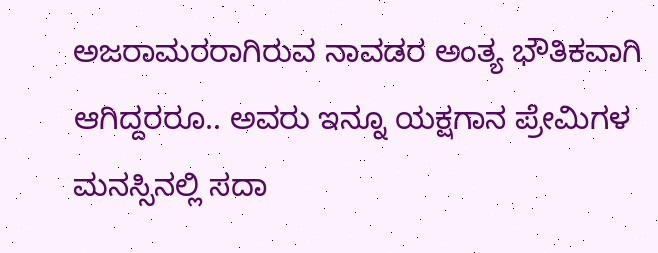ಅಜರಾಮರರಾಗಿರುವ ನಾವಡರ ಅಂತ್ಯ ಭೌತಿಕವಾಗಿ ಆಗಿದ್ದರರೂ.. ಅವರು ಇನ್ನೂ ಯಕ್ಷಗಾನ ಪ್ರೇಮಿಗಳ ಮನಸ್ಸಿನಲ್ಲಿ ಸದಾ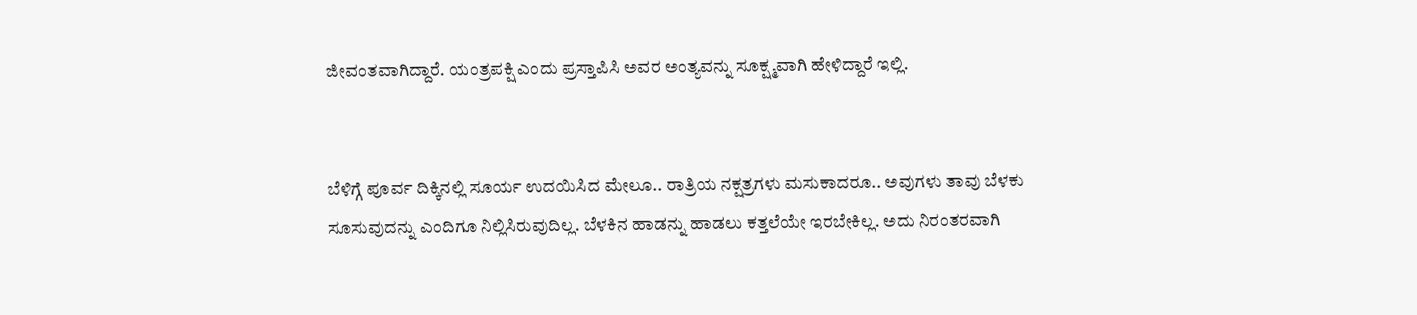ಜೀವಂತವಾಗಿದ್ದಾರೆ. ಯಂತ್ರಪಕ್ಷಿ ಎಂದು ಪ್ರಸ್ತಾಪಿಸಿ ಅವರ ಅಂತ್ಯವನ್ನು ಸೂಕ್ಷ್ಮವಾಗಿ ಹೇಳಿದ್ದಾರೆ ಇಲ್ಲಿ.


ಬೆಳಿಗ್ಗೆ ಪೂರ್ವ ದಿಕ್ಕಿನಲ್ಲಿ ಸೂರ್ಯ ಉದಯಿಸಿದ ಮೇಲೂ.. ರಾತ್ರಿಯ ನಕ್ಷತ್ರಗಳು ಮಸುಕಾದರೂ.. ಅವುಗಳು ತಾವು ಬೆಳಕು ಸೂಸುವುದನ್ನು ಎಂದಿಗೂ ನಿಲ್ಲಿಸಿರುವುದಿಲ್ಲ. ಬೆಳಕಿನ ಹಾಡನ್ನು ಹಾಡಲು ಕತ್ತಲೆಯೇ ಇರಬೇಕಿಲ್ಲ. ಅದು ನಿರಂತರವಾಗಿ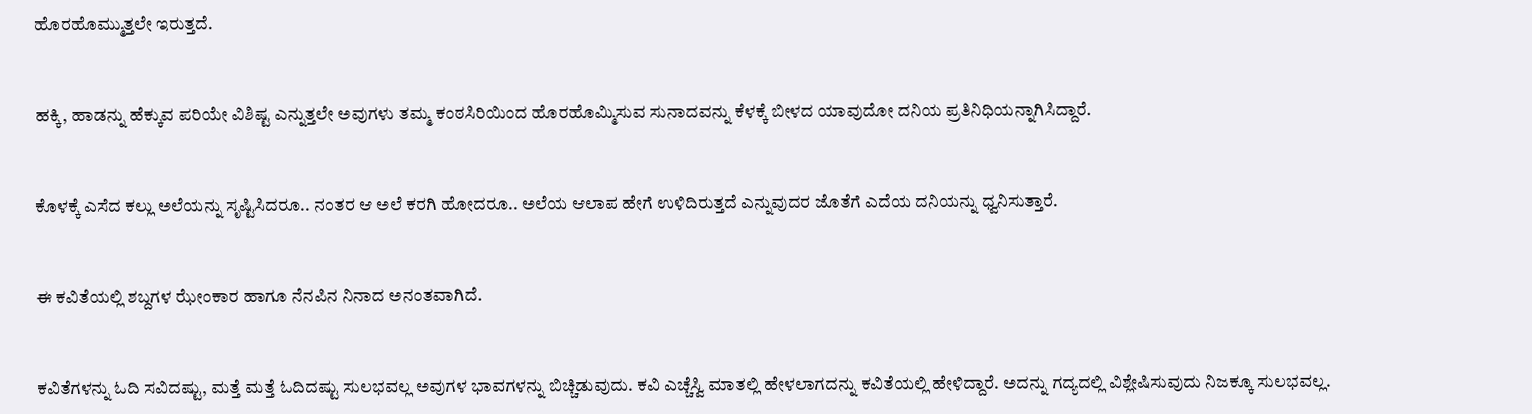ಹೊರಹೊಮ್ಮುತ್ತಲೇ ಇರುತ್ತದೆ.


ಹಕ್ಕಿ, ಹಾಡನ್ನು ಹೆಕ್ಕುವ ಪರಿಯೇ ವಿಶಿಷ್ಟ ಎನ್ನುತ್ತಲೇ ಅವುಗಳು ತಮ್ಮ ಕಂಠಸಿರಿಯಿಂದ ಹೊರಹೊಮ್ಮಿಸುವ ಸುನಾದವನ್ನು ಕೆಳಕ್ಕೆ ಬೀಳದ ಯಾವುದೋ ದನಿಯ ಪ್ರತಿನಿಧಿಯನ್ನಾಗಿಸಿದ್ದಾರೆ.


ಕೊಳಕ್ಕೆ ಎಸೆದ ಕಲ್ಲು ಅಲೆಯನ್ನು ಸೃಷ್ಟಿಸಿದರೂ.. ನಂತರ ಆ ಅಲೆ ಕರಗಿ ಹೋದರೂ.. ಅಲೆಯ ಆಲಾಪ ಹೇಗೆ ಉಳಿದಿರುತ್ತದೆ ಎನ್ನುವುದರ ಜೊತೆಗೆ ಎದೆಯ ದನಿಯನ್ನು ಧ್ವನಿಸುತ್ತಾರೆ.


ಈ ಕವಿತೆಯಲ್ಲಿ ಶಬ್ದಗಳ ಝೇಂಕಾರ ಹಾಗೂ ನೆನಪಿನ ನಿನಾದ ಅನಂತವಾಗಿದೆ.


ಕವಿತೆಗಳನ್ನು ಓದಿ ಸವಿದಷ್ಟು, ಮತ್ತೆ ಮತ್ತೆ ಓದಿದಷ್ಟು ಸುಲಭವಲ್ಲ ಅವುಗಳ ಭಾವಗಳನ್ನು ಬಿಚ್ಚಿಡುವುದು. ಕವಿ ಎಚ್ಚೆಸ್ವಿ ಮಾತಲ್ಲಿ ಹೇಳಲಾಗದನ್ನು ಕವಿತೆಯಲ್ಲಿ ಹೇಳಿದ್ದಾರೆ. ಅದನ್ನು ಗದ್ಯದಲ್ಲಿ ವಿಶ್ಲೇಷಿಸುವುದು ನಿಜಕ್ಕೂ ಸುಲಭವಲ್ಲ.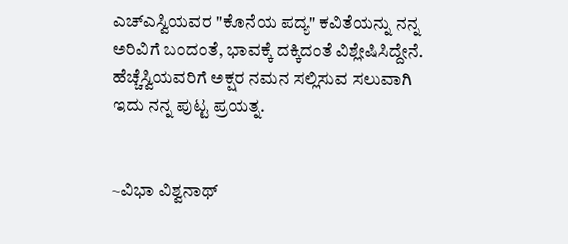ಎಚ್ಎಸ್ವಿಯವರ "ಕೊನೆಯ ಪದ್ಯ" ಕವಿತೆಯನ್ನು ನನ್ನ ಅರಿವಿಗೆ ಬಂದಂತೆ, ಭಾವಕ್ಕೆ ದಕ್ಕಿದಂತೆ ವಿಶ್ಲೇಷಿಸಿದ್ದೇನೆ. ಹೆಚ್ಚೆಸ್ವಿಯವರಿಗೆ ಅಕ್ಷರ ನಮನ ಸಲ್ಲಿಸುವ ಸಲುವಾಗಿ ಇದು ನನ್ನ ಪುಟ್ಟ ಪ್ರಯತ್ನ.


~ವಿಭಾ ವಿಶ್ವನಾಥ್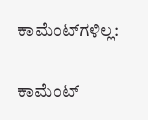ಕಾಮೆಂಟ್‌ಗಳಿಲ್ಲ:

ಕಾಮೆಂಟ್‌‌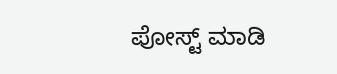ಪೋಸ್ಟ್‌ ಮಾಡಿ